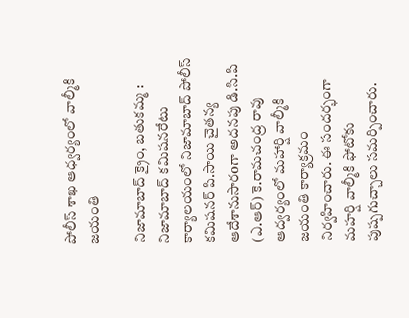పోలీస్ శాఖ ఆధ్వర్యంలో వాల్మీకి జయంతి

నిజామాబాద్ క్రైం, బతుకమ్మ : నిజామాబాద్ కమిషనరేటు కార్యాలయంలో నిజామాబాద్ పోలీస్ కమిషనర్ పి.సాయి చైతన్య ఆదేశానుసారoగా అదనపు డి.సి.పి (ఎ.ఆర్) కె.రామచంద్ర రావు  ఆద్వర్యంలో మహార్షి వాల్మీకి జయంతి కార్యాక్రమం నిర్వహించారు. ఈ సందర్భంగా మహర్షి వాల్మీకి ఫోటోకు పుష్పగుచ్చాలు సమర్పించారు.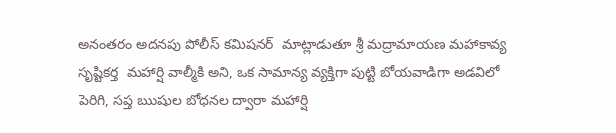అనంతరం అదనపు పోలీస్ కమిషనర్  మాట్లాడుతూ శ్రీ మద్రామాయణ మహాకావ్య సృష్టికర్త  మహార్షి వాల్మీకి అని, ఒక సామాన్య వ్యక్తిగా పుట్టి బోయవాడిగా అడవిలో పెరిగి, సప్త ఋషుల బోధనల ద్వారా మహార్షి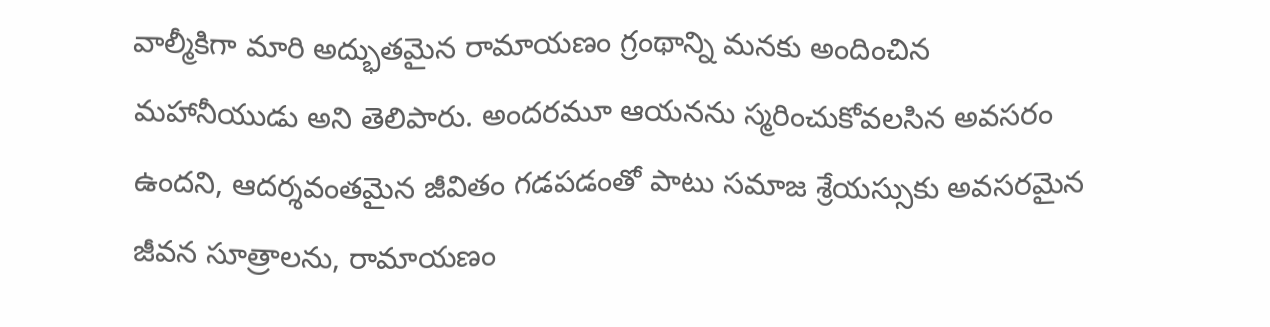వాల్మీకిగా మారి అద్భుతమైన రామాయణం గ్రంథాన్ని మనకు అందించిన మహానీయుడు అని తెలిపారు. అందరమూ ఆయనను స్మరించుకోవలసిన అవసరం ఉందని, ఆదర్శవంతమైన జీవితం గడపడంతో పాటు సమాజ శ్రేయస్సుకు అవసరమైన జీవన సూత్రాలను, రామాయణం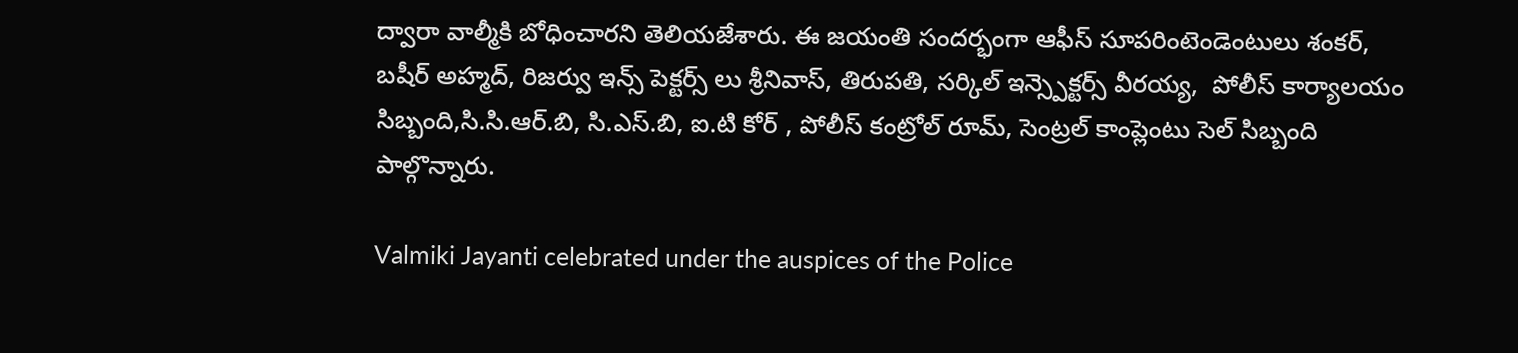ద్వారా వాల్మీకి బోధించారని తెలియజేశారు. ఈ జయంతి సందర్భంగా ఆఫీస్ సూపరింటెండెంటులు శంకర్, బషీర్ అహ్మద్, రిజర్వు ఇన్స్ పెక్టర్స్ లు శ్రీనివాస్, తిరుపతి, సర్కిల్ ఇన్స్పెక్టర్స్ వీరయ్య,  పోలీస్ కార్యాలయం సిబ్బంది,సి.సి.ఆర్.బి, సి.ఎస్.బి, ఐ.టి కోర్ , పోలీస్ కంట్రోల్ రూమ్, సెంట్రల్ కాంప్లెంటు సెల్ సిబ్బంది పాల్గొన్నారు.

Valmiki Jayanti celebrated under the auspices of the Police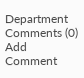Department
Comments (0)
Add Comment